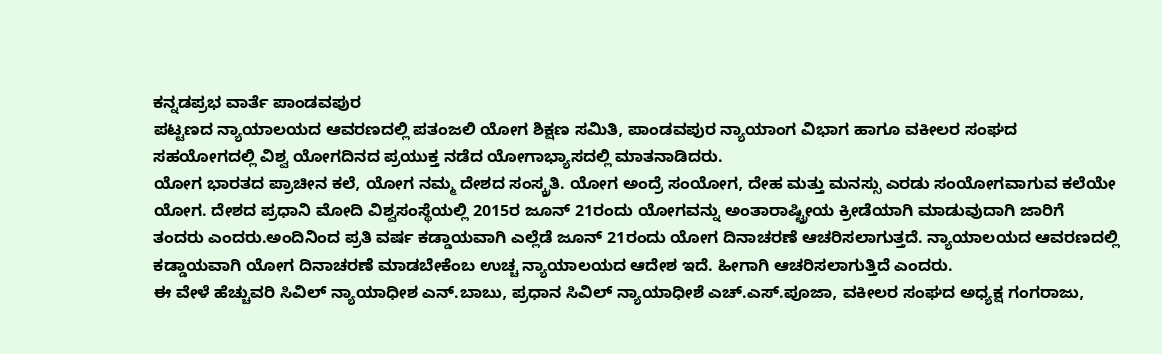ಕನ್ನಡಪ್ರಭ ವಾರ್ತೆ ಪಾಂಡವಪುರ
ಪಟ್ಟಣದ ನ್ಯಾಯಾಲಯದ ಆವರಣದಲ್ಲಿ ಪತಂಜಲಿ ಯೋಗ ಶಿಕ್ಷಣ ಸಮಿತಿ, ಪಾಂಡವಪುರ ನ್ಯಾಯಾಂಗ ವಿಭಾಗ ಹಾಗೂ ವಕೀಲರ ಸಂಘದ ಸಹಯೋಗದಲ್ಲಿ ವಿಶ್ವ ಯೋಗದಿನದ ಪ್ರಯುಕ್ತ ನಡೆದ ಯೋಗಾಭ್ಯಾಸದಲ್ಲಿ ಮಾತನಾಡಿದರು.
ಯೋಗ ಭಾರತದ ಪ್ರಾಚೀನ ಕಲೆ, ಯೋಗ ನಮ್ಮ ದೇಶದ ಸಂಸ್ಕ್ರತಿ. ಯೋಗ ಅಂದ್ರೆ ಸಂಯೋಗ, ದೇಹ ಮತ್ತು ಮನಸ್ಸು ಎರಡು ಸಂಯೋಗವಾಗುವ ಕಲೆಯೇ ಯೋಗ. ದೇಶದ ಪ್ರಧಾನಿ ಮೋದಿ ವಿಶ್ವಸಂಸ್ಥೆಯಲ್ಲಿ 2015ರ ಜೂನ್ 21ರಂದು ಯೋಗವನ್ನು ಅಂತಾರಾಷ್ಟ್ರೀಯ ಕ್ರೀಡೆಯಾಗಿ ಮಾಡುವುದಾಗಿ ಜಾರಿಗೆ ತಂದರು ಎಂದರು.ಅಂದಿನಿಂದ ಪ್ರತಿ ವರ್ಷ ಕಡ್ಡಾಯವಾಗಿ ಎಲ್ಲೆಡೆ ಜೂನ್ 21ರಂದು ಯೋಗ ದಿನಾಚರಣೆ ಆಚರಿಸಲಾಗುತ್ತದೆ. ನ್ಯಾಯಾಲಯದ ಆವರಣದಲ್ಲಿ ಕಡ್ಡಾಯವಾಗಿ ಯೋಗ ದಿನಾಚರಣೆ ಮಾಡಬೇಕೆಂಬ ಉಚ್ಚ ನ್ಯಾಯಾಲಯದ ಆದೇಶ ಇದೆ. ಹೀಗಾಗಿ ಆಚರಿಸಲಾಗುತ್ತಿದೆ ಎಂದರು.
ಈ ವೇಳೆ ಹೆಚ್ಚುವರಿ ಸಿವಿಲ್ ನ್ಯಾಯಾಧೀಶ ಎನ್.ಬಾಬು, ಪ್ರಧಾನ ಸಿವಿಲ್ ನ್ಯಾಯಾಧೀಶೆ ಎಚ್.ಎಸ್.ಪೂಜಾ, ವಕೀಲರ ಸಂಘದ ಅಧ್ಯಕ್ಷ ಗಂಗರಾಜು,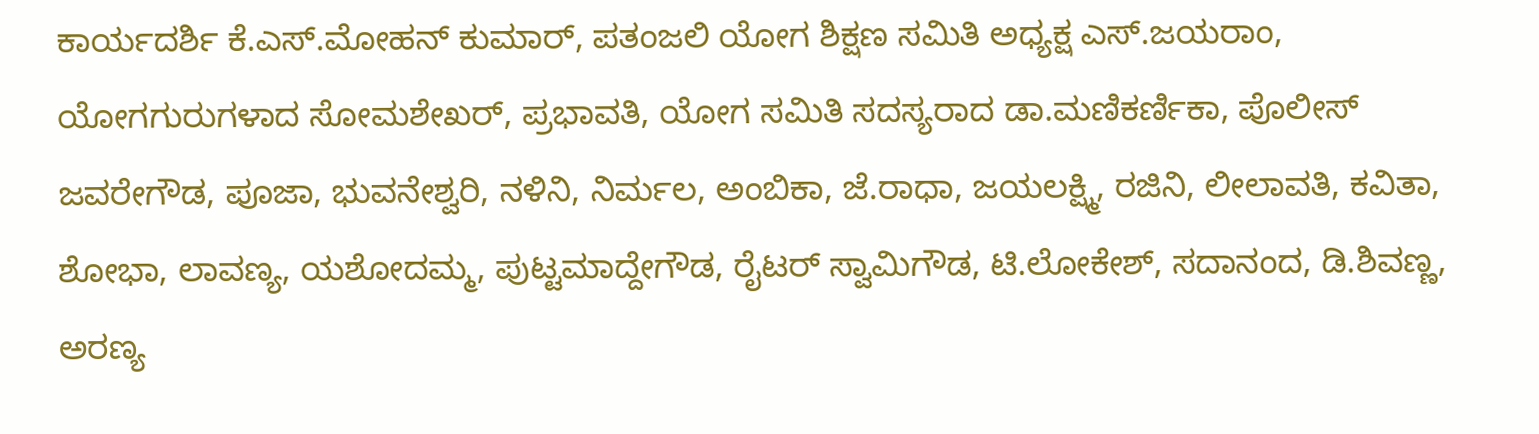ಕಾರ್ಯದರ್ಶಿ ಕೆ.ಎಸ್.ಮೋಹನ್ ಕುಮಾರ್, ಪತಂಜಲಿ ಯೋಗ ಶಿಕ್ಷಣ ಸಮಿತಿ ಅಧ್ಯಕ್ಷ ಎಸ್.ಜಯರಾಂ, ಯೋಗಗುರುಗಳಾದ ಸೋಮಶೇಖರ್, ಪ್ರಭಾವತಿ, ಯೋಗ ಸಮಿತಿ ಸದಸ್ಯರಾದ ಡಾ.ಮಣಿಕರ್ಣಿಕಾ, ಪೊಲೀಸ್ ಜವರೇಗೌಡ, ಪೂಜಾ, ಭುವನೇಶ್ವರಿ, ನಳಿನಿ, ನಿರ್ಮಲ, ಅಂಬಿಕಾ, ಜೆ.ರಾಧಾ, ಜಯಲಕ್ಷ್ಮಿ, ರಜಿನಿ, ಲೀಲಾವತಿ, ಕವಿತಾ, ಶೋಭಾ, ಲಾವಣ್ಯ, ಯಶೋದಮ್ಮ, ಪುಟ್ಟಮಾದ್ದೇಗೌಡ, ರೈಟರ್ ಸ್ವಾಮಿಗೌಡ, ಟಿ.ಲೋಕೇಶ್, ಸದಾನಂದ, ಡಿ.ಶಿವಣ್ಣ, ಅರಣ್ಯ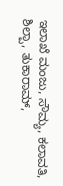ಇಲಾಖೆ ಮಂಜು, ಸೌಮ್ಯ, ಕಲಾವತಿ, ಶಿಲ್ಪಾ, ತುಕಾರಾಮ್,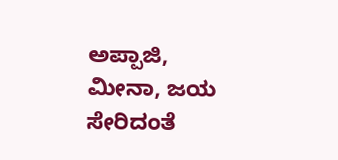ಅಪ್ಪಾಜಿ, ಮೀನಾ, ಜಯ ಸೇರಿದಂತೆ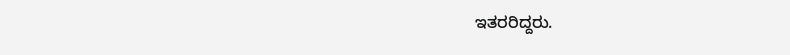ಇತರರಿದ್ದರು.